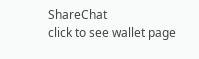ShareChat
click to see wallet page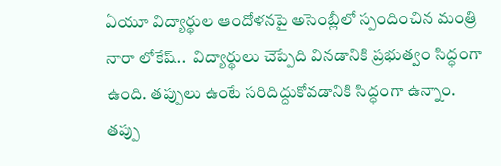ఏయూ విద్యార్థుల ఆందోళనపై అసెంబ్లీలో స్పందించిన మంత్రి నారా లోకేష్..  విద్యార్థులు చెప్పేది వినడానికి ప్రభుత్వం సిద్ధంగా ఉంది. తప్పులు ఉంటే సరిదిద్దుకోవడానికి సిద్ధంగా ఉన్నాం. తప్పు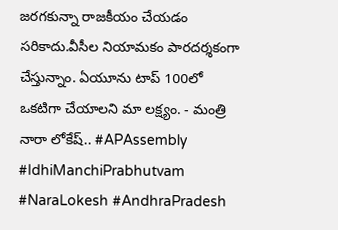జరగకున్నా రాజకీయం చేయడం సరికాదు.వీసీల నియామకం పారదర్శకంగా చేస్తున్నాం. ఏయూను టాప్ 100లో ఒకటిగా చేయాలని మా లక్ష్యం. - మంత్రి నారా లోకేష్.. #APAssembly #IdhiManchiPrabhutvam #NaraLokesh #AndhraPradesh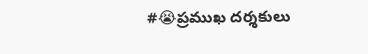#😭ప్రముఖ దర్శకులు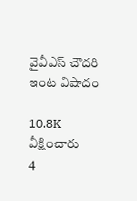వైవీఎస్ చౌదరి ఇంట విషాదం

10.8K వీక్షించారు
4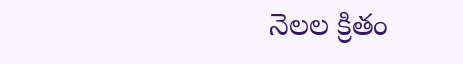నెలల క్రితం